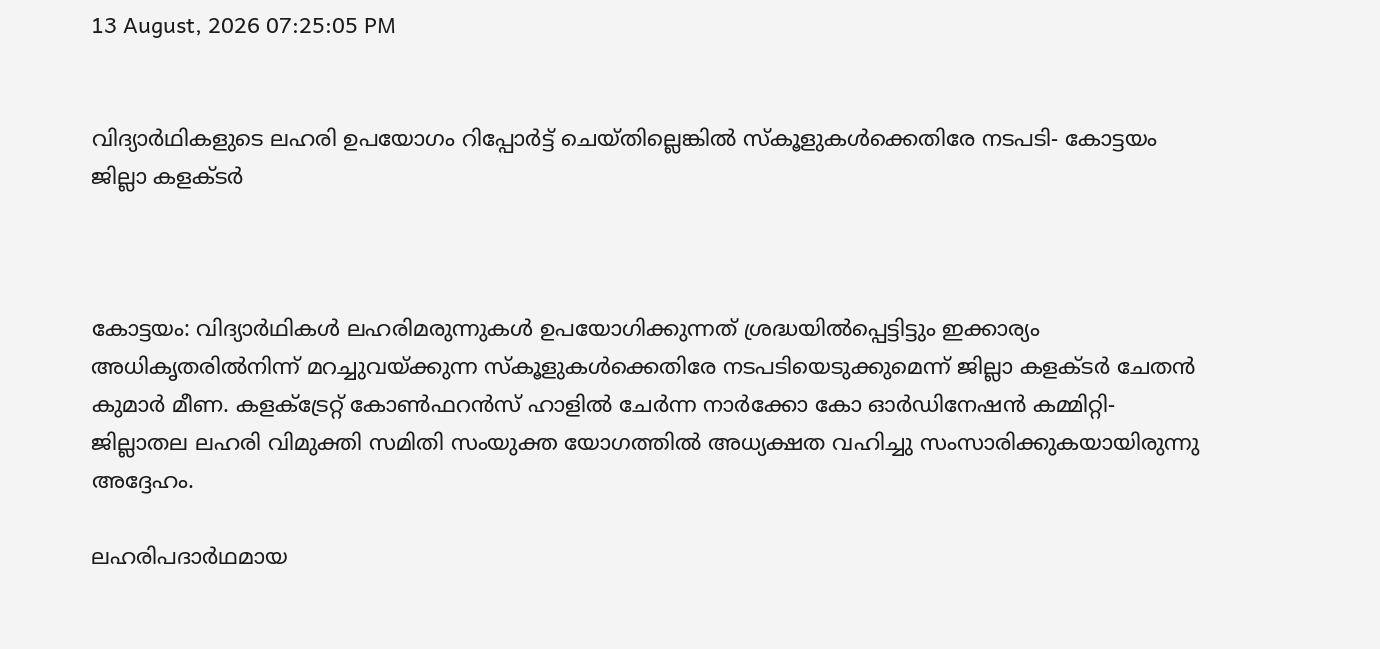13 August, 2026 07:25:05 PM


വിദ്യാർഥികളുടെ ലഹരി ഉപയോഗം റിപ്പോർട്ട് ചെയ്തില്ലെങ്കിൽ സ്‌കൂളുകൾക്കെതിരേ നടപടി- കോട്ടയം ജില്ലാ കളക്ടർ



കോട്ടയം: വിദ്യാർഥികൾ ലഹരിമരുന്നുകൾ ഉപയോഗിക്കുന്നത് ശ്രദ്ധയിൽപ്പെട്ടിട്ടും ഇക്കാര്യം അധികൃതരിൽനിന്ന് മറച്ചുവയ്ക്കുന്ന സ്‌കൂളുകൾക്കെതിരേ നടപടിയെടുക്കുമെന്ന് ജില്ലാ കളക്ടർ ചേതൻ കുമാർ മീണ. കളക്ട്രേറ്റ് കോൺഫറൻസ് ഹാളിൽ ചേർന്ന നാർക്കോ കോ ഓർഡിനേഷൻ കമ്മിറ്റി-ജില്ലാതല ലഹരി വിമുക്തി സമിതി സംയുക്ത യോഗത്തിൽ അധ്യക്ഷത വഹിച്ചു സംസാരിക്കുകയായിരുന്നു അദ്ദേഹം.

ലഹരിപദാർഥമായ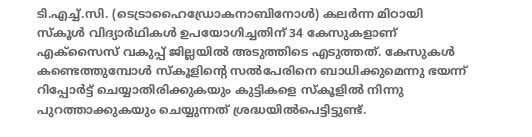ടി.എച്ച്.സി. (ടെട്രാഹൈഡ്രോകനാബിനോൾ) കലർന്ന മിഠായി സ്‌കൂൾ വിദ്യാർഥികൾ ഉപയോഗിച്ചതിന് 34 കേസുകളാണ് എക്സൈസ് വകുപ്പ് ജില്ലയിൽ അടുത്തിടെ എടുത്തത്. കേസുകൾ കണ്ടെത്തുമ്പോൾ സ്‌കൂളിന്റെ സൽപേരിനെ ബാധിക്കുമെന്നു ഭയന്ന്  റിപ്പോർട്ട് ചെയ്യാതിരിക്കുകയും കുട്ടികളെ സ്‌കൂളിൽ നിന്നു പുറത്താക്കുകയും ചെയ്യുന്നത് ശ്രദ്ധയിൽപെട്ടിട്ടുണ്ട്.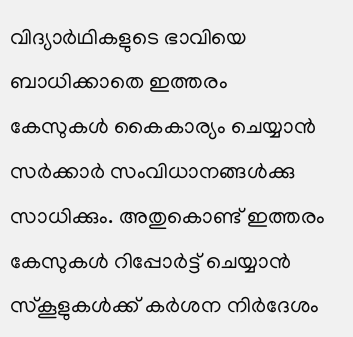വിദ്യാർഥികളുടെ ഭാവിയെ ബാധിക്കാതെ ഇത്തരം കേസുകൾ കൈകാര്യം ചെയ്യാൻ സർക്കാർ സംവിധാനങ്ങൾക്കു സാധിക്കും. അതുകൊണ്ട് ഇത്തരം കേസുകൾ റിപ്പോർട്ട് ചെയ്യാൻ സ്‌കൂളുകൾക്ക് കർശന നിർദേശം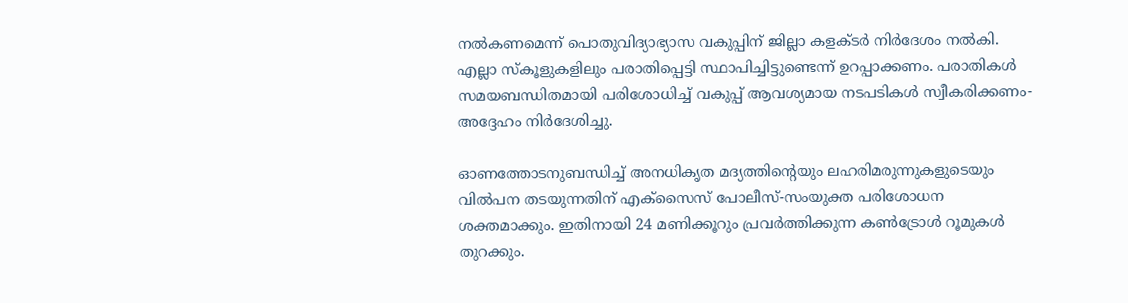നൽകണമെന്ന് പൊതുവിദ്യാഭ്യാസ വകുപ്പിന് ജില്ലാ കളക്ടർ നിർദേശം നൽകി. എല്ലാ സ്‌കൂളുകളിലും പരാതിപ്പെട്ടി സ്ഥാപിച്ചിട്ടുണ്ടെന്ന് ഉറപ്പാക്കണം. പരാതികൾ സമയബന്ധിതമായി പരിശോധിച്ച് വകുപ്പ് ആവശ്യമായ നടപടികൾ സ്വീകരിക്കണം-അദ്ദേഹം നിർദേശിച്ചു.

ഓണത്തോടനുബന്ധിച്ച് അനധികൃത മദ്യത്തിന്റെയും ലഹരിമരുന്നുകളുടെയും വിൽപന തടയുന്നതിന് എക്സൈസ് പോലീസ്-സംയുക്ത പരിശോധന ശക്തമാക്കും. ഇതിനായി 24 മണിക്കൂറും പ്രവർത്തിക്കുന്ന കൺട്രോൾ റൂമുകൾ തുറക്കും.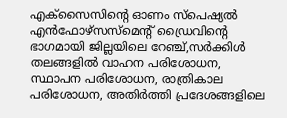എക്സൈസിന്റെ ഓണം സ്പെഷ്യൽ എൻഫോഴ്സസ്മെന്റ് ഡ്രൈവിന്റെ ഭാഗമായി ജില്ലയിലെ റേഞ്ച്,സർക്കിൾ തലങ്ങളിൽ വാഹന പരിശോധന, സ്ഥാപന പരിശോധന, രാത്രികാല പരിശോധന, അതിർത്തി പ്രദേശങ്ങളിലെ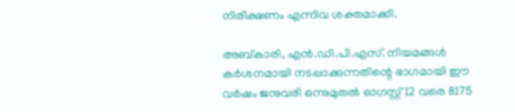നിരീക്ഷണം എന്നിവ ശക്തമാക്കി.

അബ്കാരി, എൻ.ഡി.പി.എസ്. നിയമങ്ങൾ കർശനമായി നടപ്പാക്കുന്നതിന്റെ ഭാഗമായി ഈ വർഷം ജനുവരി ഒന്നുമുതൽ ഓഗസ്റ്റ് 12 വരെ 8175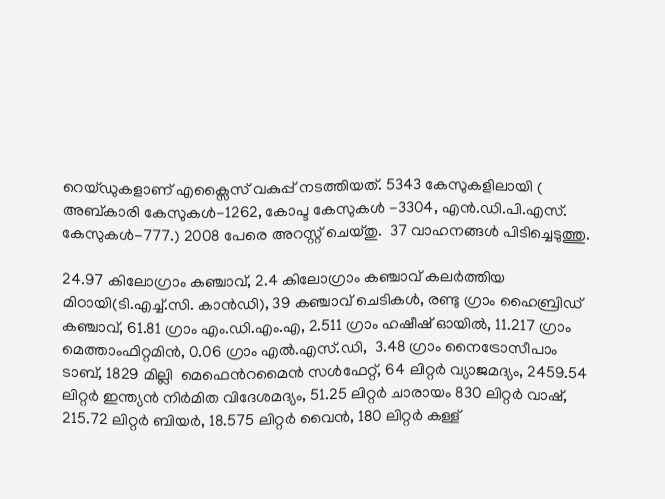റെയ്ഡുകളാണ് എക്സൈസ് വകുപ്പ് നടത്തിയത്. 5343 കേസുകളിലായി ( അബ്കാരി കേസുകൾ-1262, കോപ്ട കേസുകൾ -3304, എൻ.ഡി.പി.എസ്. കേസുകൾ-777.) 2008 പേരെ അറസ്റ്റ് ചെയ്തു.  37 വാഹനങ്ങൾ പിടിച്ചെടുത്തു.

24.97 കിലോഗ്രാം കഞ്ചാവ്, 2.4 കിലോഗ്രാം കഞ്ചാവ് കലർത്തിയ മിഠായി(ടി.എച്ച്.സി. കാൻഡി), 39 കഞ്ചാവ് ചെടികൾ, രണ്ടു ഗ്രാം ഹൈബ്രിഡ് കഞ്ചാവ്, 61.81 ഗ്രാം എം.ഡി.എം.എ, 2.511 ഗ്രാം ഹഷീഷ് ഓയിൽ, 11.217 ഗ്രാം മെത്താംഫിറ്റമിൻ, 0.06 ഗ്രാം എൽ.എസ്.ഡി,  3.48 ഗ്രാം നൈട്രോസീപാം ടാബ്, 1829 മില്ലി  മെഫെൻറമൈൻ സൾഫേറ്റ്, 64 ലിറ്റർ വ്യാജമദ്യം, 2459.54 ലിറ്റർ ഇന്ത്യൻ നിർമിത വിദേശമദ്യം, 51.25 ലിറ്റർ ചാരായം 830 ലിറ്റർ വാഷ്, 215.72 ലിറ്റർ ബിയർ, 18.575 ലിറ്റർ വൈൻ, 180 ലിറ്റർ കള്ള്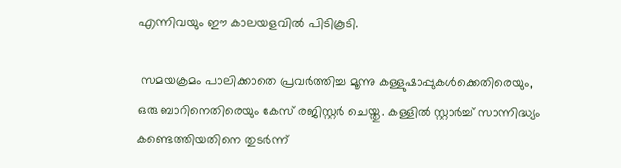എന്നിവയും ഈ കാലയളവിൽ പിടികൂടി.

 സമയക്രമം പാലിക്കാതെ പ്രവർത്തിച്ച മൂന്നു കള്ളുഷാപ്പുകൾക്കെതിരെയും, ഒരു ബാറിനെതിരെയും കേസ് രജിസ്റ്റർ ചെയ്തു. കള്ളിൽ സ്റ്റാർച്ച് സാന്നിദ്ധ്യം കണ്ടെത്തിയതിനെ തുടർന്ന്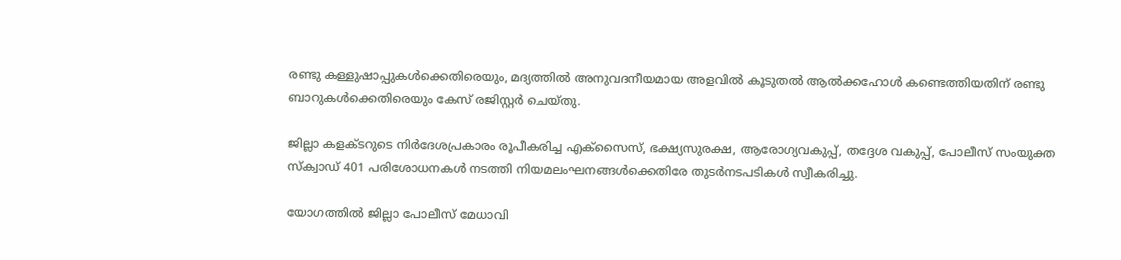രണ്ടു കള്ളുഷാപ്പുകൾക്കെതിരെയും, മദ്യത്തിൽ അനുവദനീയമായ അളവിൽ കൂടുതൽ ആൽക്കഹോൾ കണ്ടെത്തിയതിന് രണ്ടു ബാറുകൾക്കെതിരെയും കേസ് രജിസ്റ്റർ ചെയ്തു.

ജില്ലാ കളക്ടറുടെ നിർദേശപ്രകാരം രൂപീകരിച്ച എക്സൈസ്, ഭക്ഷ്യസുരക്ഷ, ആരോഗ്യവകുപ്പ്, തദ്ദേശ വകുപ്പ്, പോലീസ് സംയുക്ത സ്‌ക്വാഡ് 401 പരിശോധനകൾ നടത്തി നിയമലംഘനങ്ങൾക്കെതിരേ തുടർനടപടികൾ സ്വീകരിച്ചു.

യോഗത്തിൽ ജില്ലാ പോലീസ് മേധാവി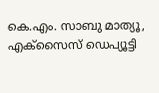കെ.എം. സാബു മാത്യൂ,  എക്സൈസ് ഡെപ്യൂട്ടി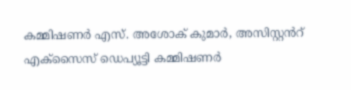കമ്മിഷണർ എസ്. അശോക് കുമാർ, അസിസ്റ്റൻറ് എക്സൈസ് ഡെപ്യൂട്ടി കമ്മിഷണർ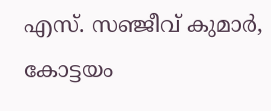എസ്. സഞ്ജീവ് കുമാർ, കോട്ടയം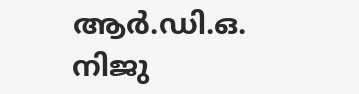ആർ.ഡി.ഒ. നിജു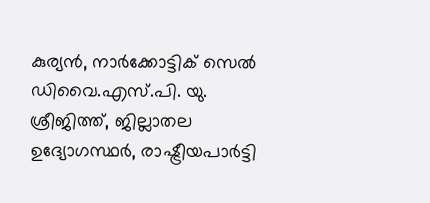കുര്യൻ, നാർക്കോട്ടിക് സെൽ ഡിവൈ.എസ്.പി. യു. ശ്രീജിത്ത്, ജില്ലാതല ഉദ്യോഗസ്ഥർ, രാഷ്ട്രീയപാർട്ടി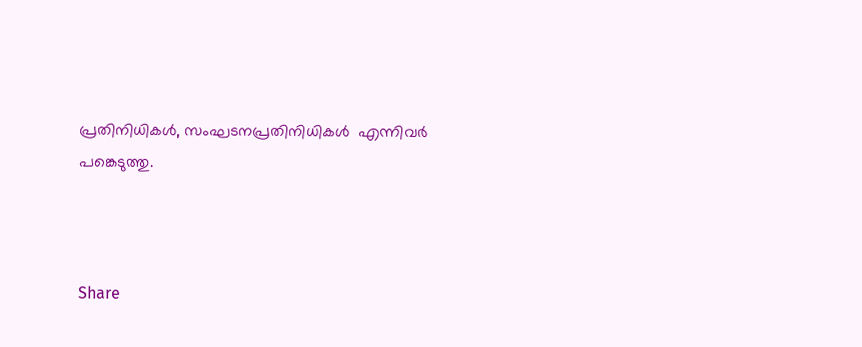പ്രതിനിധികൾ, സംഘടനപ്രതിനിധികൾ  എന്നിവർ പങ്കെടുത്തു.



Share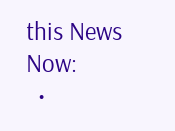this News Now:
  •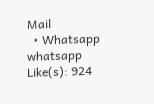Mail
  • Whatsapp whatsapp
Like(s): 924